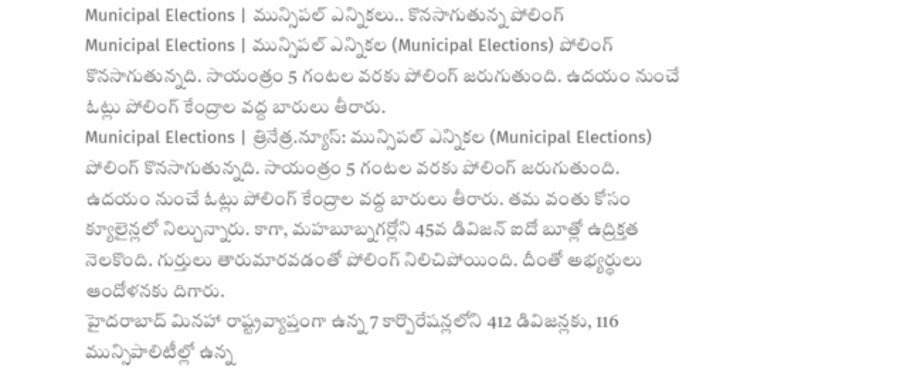Municipal Elections | మున్సిపల్ ఎన్నికలు.. కొనసాగుతున్న పోలింగ్
Municipal Elections | మున్సిపల్ ఎన్నికల (Municipal Elections) పోలింగ్ కొనసాగుతున్నది. సాయంత్రం 5 గంటల వరకు పోలింగ్ జరుగుతుంది. ఉదయం నుంచే ఓట్లు పోలింగ్ కేంద్రాల వద్ద బారులు తీరారు.
Municipal Elections | త్రినేత్ర.న్యూస్: మున్సిపల్ ఎన్నికల (Municipal Elections) పోలింగ్ కొనసాగుతున్నది. సాయంత్రం 5 గంటల వరకు పోలింగ్ జరుగుతుంది. ఉదయం నుంచే ఓట్లు పోలింగ్ కేంద్రాల వద్ద బారులు తీరారు. తమ వంతు కోసం క్యూలైన్లలో నిల్చున్నారు. కాగా, మహబూబ్నగర్లోని 45వ డివిజన్ ఐదో బూత్లో ఉద్రిక్తత నెలకొంది. గుర్తులు తారుమారవడంతో పోలింగ్ నిలిచిపోయింది. దీంతో అభ్యర్థులు ఆందోళనకు దిగారు.
హైదరాబాద్ మినహా రాష్ట్రవ్యాప్తంగా ఉన్న 7 కార్పొరేషన్లలోని 412 డివిజన్లకు, 116 మున్సిపాలిటీల్లో ఉన్న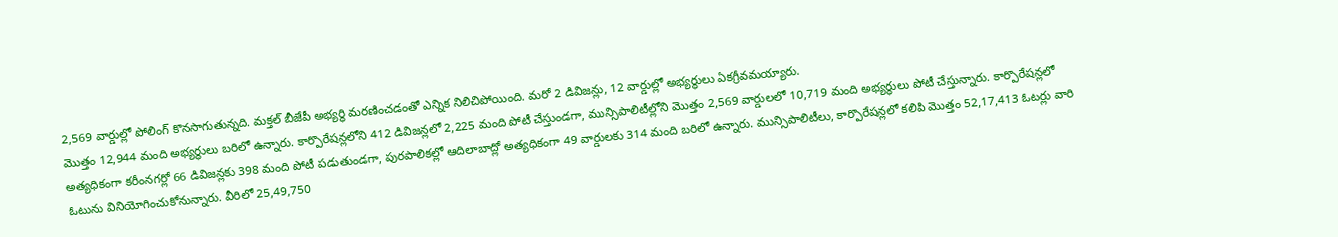2,569 వార్డుల్లో పోలింగ్ కొనసాగుతున్నది. మక్తల్ బీజేపీ అభ్యర్థి మరణించడంతో ఎన్నిక నిలిచిపోయింది. మరో 2 డివిజన్లు, 12 వార్డుల్లో అభ్యర్థులు ఏకగ్రీవమయ్యారు.
మొత్తం 12,944 మంది అభ్యర్థులు బరిలో ఉన్నారు. కార్పొరేషన్లలోని 412 డివిజన్లలో 2,225 మంది పోటీ చేస్తుండగా, మున్సిపాలిటీల్లోని మొత్తం 2,569 వార్డులలో 10,719 మంది అభ్యర్థులు పోటీ చేస్తున్నారు. కార్పొరేషన్లలో అత్యధికంగా కరీంనగర్లో 66 డివిజన్లకు 398 మంది పోటీ పడుతుండగా, పురపాలికల్లో ఆదిలాబాద్లో అత్యధికంగా 49 వార్డులకు 314 మంది బరిలో ఉన్నారు. మున్సిపాలిటీలు, కార్పొరేషన్లలో కలిపి మొత్తం 52,17,413 ఓటర్లు వారి ఓటును వినియోగించుకోనున్నారు. వీరిలో 25,49,750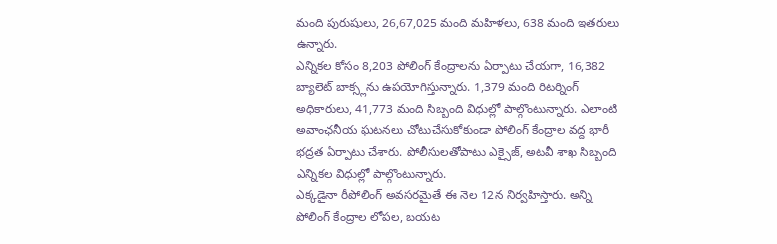మంది పురుషులు, 26,67,025 మంది మహిళలు, 638 మంది ఇతరులు ఉన్నారు.
ఎన్నికల కోసం 8,203 పోలింగ్ కేంద్రాలను ఏర్పాటు చేయగా, 16,382 బ్యాలెట్ బాక్స్లను ఉపయోగిస్తున్నారు. 1,379 మంది రిటర్నింగ్ అధికారులు, 41,773 మంది సిబ్బంది విధుల్లో పాల్గొంటున్నారు. ఎలాంటి అవాంఛనీయ ఘటనలు చోటుచేసుకోకుండా పోలింగ్ కేంద్రాల వద్ద భారీ భద్రత ఏర్పాటు చేశారు. పోలీసులతోపాటు ఎక్సైజ్, అటవీ శాఖ సిబ్బంది ఎన్నికల విధుల్లో పాల్గొంటున్నారు.
ఎక్కడైనా రీపోలింగ్ అవసరమైతే ఈ నెల 12న నిర్వహిస్తారు. అన్ని పోలింగ్ కేంద్రాల లోపల, బయట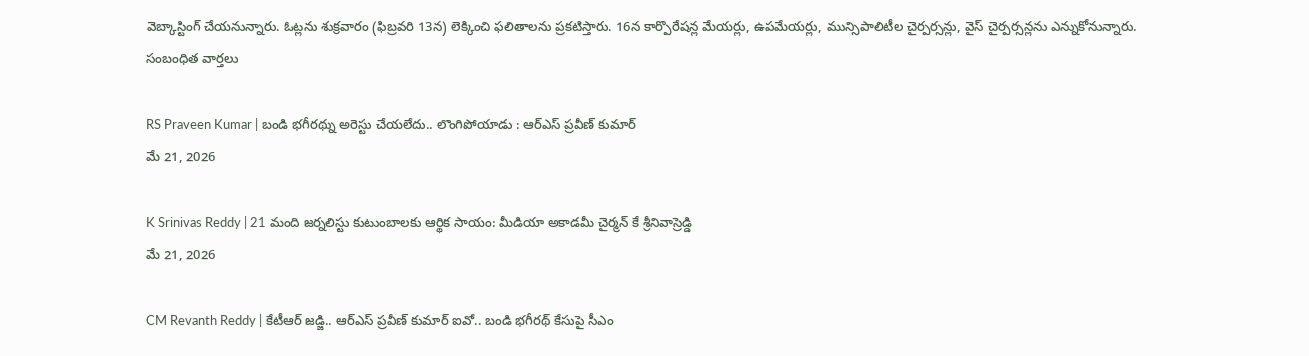వెబ్కాస్టింగ్ చేయనున్నారు. ఓట్లను శుక్రవారం (ఫిబ్రవరి 13న) లెక్కించి ఫలితాలను ప్రకటిస్తారు. 16న కార్పొరేషన్ల మేయర్లు, ఉపమేయర్లు, మున్సిపాలిటీల చైర్పర్సన్లు, వైస్ చైర్పర్సన్లను ఎన్నుకోనున్నారు.
సంబంధిత వార్తలు

RS Praveen Kumar | బండి భగీరథ్ను అరెస్టు చేయలేదు.. లొంగిపోయాడు : ఆర్ఎస్ ప్రవీణ్ కుమార్
మే 21, 2026

K Srinivas Reddy | 21 మంది జర్నలిస్టు కుటుంబాలకు ఆర్థిక సాయం: మీడియా అకాడమీ చైర్మన్ కే శ్రీనివాస్రెడ్డి
మే 21, 2026

CM Revanth Reddy | కేటీఆర్ జడ్జి.. ఆర్ఎస్ ప్రవీణ్ కుమార్ ఐవో.. బండి భగీరథ్ కేసుపై సీఎం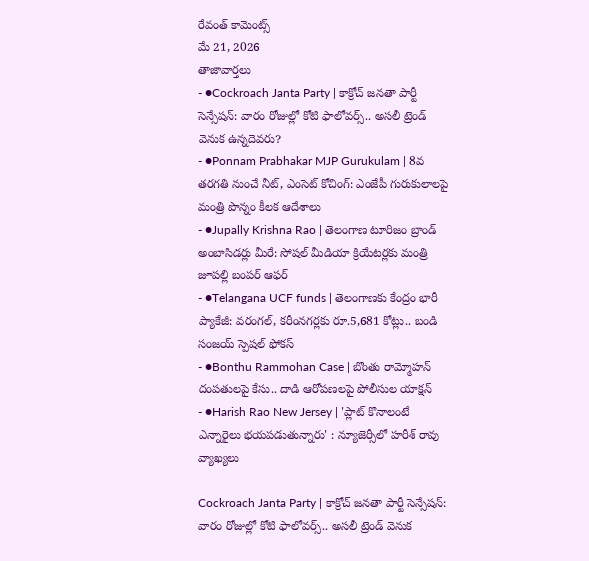రేవంత్ కామెంట్స్
మే 21, 2026
తాజావార్తలు
- ●Cockroach Janta Party | కాక్రోచ్ జనతా పార్టీ సెన్సేషన్: వారం రోజుల్లో కోటి ఫాలోవర్స్.. అసలీ ట్రెండ్ వెనుక ఉన్నదెవరు?
- ●Ponnam Prabhakar MJP Gurukulam | 8వ తరగతి నుంచే నీట్, ఎంసెట్ కోచింగ్: ఎంజేపీ గురుకులాలపై మంత్రి పొన్నం కీలక ఆదేశాలు
- ●Jupally Krishna Rao | తెలంగాణ టూరిజం బ్రాండ్ అంబాసిడర్లు మీరే: సోషల్ మీడియా క్రియేటర్లకు మంత్రి జూపల్లి బంపర్ ఆఫర్
- ●Telangana UCF funds | తెలంగాణకు కేంద్రం భారీ ప్యాకేజీ: వరంగల్, కరీంనగర్లకు రూ.5,681 కోట్లు.. బండి సంజయ్ స్పెషల్ ఫోకస్
- ●Bonthu Rammohan Case | బొంతు రామ్మోహన్ దంపతులపై కేసు.. దాడి ఆరోపణలపై పోలీసుల యాక్షన్
- ●Harish Rao New Jersey | 'ప్లాట్ కొనాలంటే ఎన్నారైలు భయపడుతున్నారు' : న్యూజెర్సీలో హరీశ్ రావు వ్యాఖ్యలు

Cockroach Janta Party | కాక్రోచ్ జనతా పార్టీ సెన్సేషన్: వారం రోజుల్లో కోటి ఫాలోవర్స్.. అసలీ ట్రెండ్ వెనుక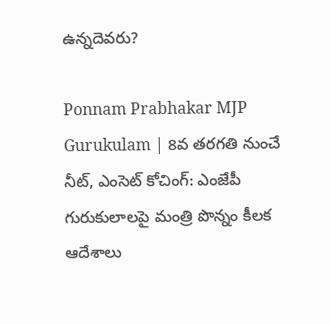ఉన్నదెవరు?

Ponnam Prabhakar MJP Gurukulam | 8వ తరగతి నుంచే నీట్, ఎంసెట్ కోచింగ్: ఎంజేపీ గురుకులాలపై మంత్రి పొన్నం కీలక ఆదేశాలు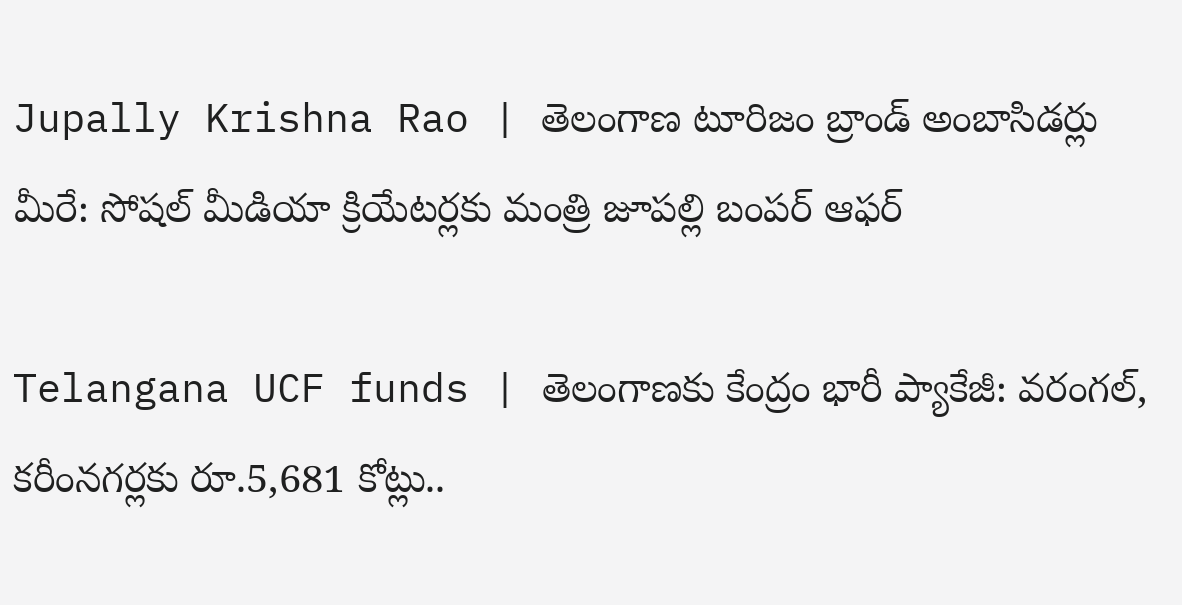Jupally Krishna Rao | తెలంగాణ టూరిజం బ్రాండ్ అంబాసిడర్లు మీరే: సోషల్ మీడియా క్రియేటర్లకు మంత్రి జూపల్లి బంపర్ ఆఫర్

Telangana UCF funds | తెలంగాణకు కేంద్రం భారీ ప్యాకేజీ: వరంగల్, కరీంనగర్లకు రూ.5,681 కోట్లు..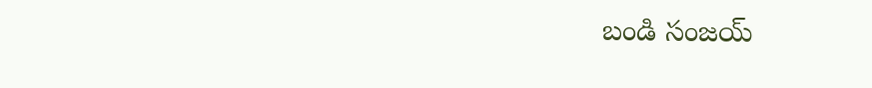బండి సంజయ్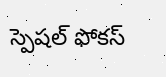స్పెషల్ ఫోకస్